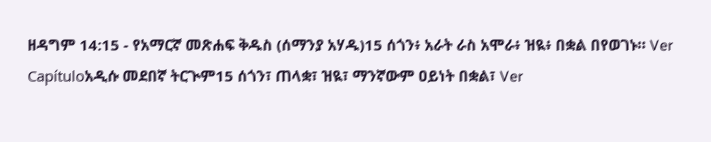ዘዳግም 14:15 - የአማርኛ መጽሐፍ ቅዱስ (ሰማንያ አሃዱ)15 ሰጎን፥ አራት ራስ አሞራ፥ ዝዪ፥ በቋል በየወገኑ። Ver Capítuloአዲሱ መደበኛ ትርጒም15 ሰጎን፣ ጠላቋ፣ ዝዪ፣ ማንኛውም ዐይነት በቋል፣ Ver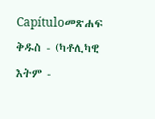Capítuloመጽሐፍ ቅዱስ - (ካቶሊካዊ እትም -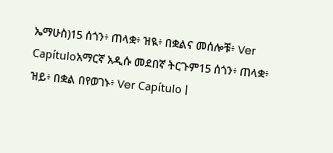ኤማሁስ)15 ሰጎን፥ ጠላቋ፥ ዝዪ፥ በቋልና መሰሎቹ፥ Ver Capítuloአማርኛ አዲሱ መደበኛ ትርጉም15 ሰጎን፥ ጠላቋ፥ ዝይ፥ በቋል በየወገኑ፥ Ver Capítulo |